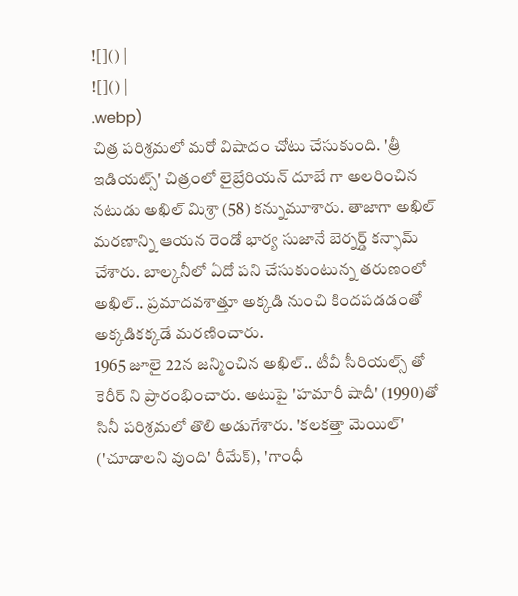![]() |
![]() |
.webp)
చిత్ర పరిశ్రమలో మరో విషాదం చోటు చేసుకుంది. 'త్రీ ఇడియట్స్' చిత్రంలో లైబ్రేరియన్ దూబే గా అలరించిన నటుడు అఖిల్ మిశ్రా (58) కన్నుమూశారు. తాజాగా అఖిల్ మరణాన్ని ఆయన రెండో భార్య సుజానే బెర్నర్డ్ కన్ఫామ్ చేశారు. బాల్కనీలో ఏదో పని చేసుకుంటున్న తరుణంలో అఖిల్.. ప్రమాదవశాత్తూ అక్కడి నుంచి కిందపడడంతో అక్కడికక్కడే మరణించారు.
1965 జూలై 22న జన్మించిన అఖిల్.. టీవీ సీరియల్స్ తో కెరీర్ ని ప్రారంభించారు. అటుపై 'హమారీ షాదీ' (1990)తో సినీ పరిశ్రమలో తొలి అడుగేశారు. 'కలకత్తా మెయిల్' ('చూడాలని వుంది' రీమేక్), 'గాంధీ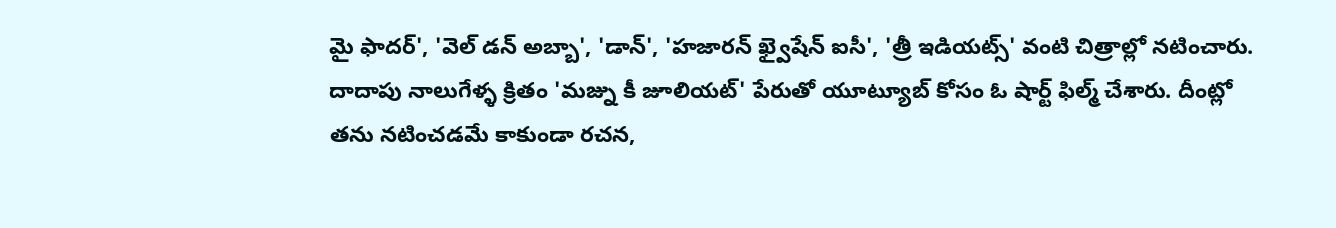మై ఫాదర్', 'వెల్ డన్ అబ్బా', 'డాన్', 'హజారన్ ఖ్వైషేన్ ఐసీ', 'త్రీ ఇడియట్స్' వంటి చిత్రాల్లో నటించారు. దాదాపు నాలుగేళ్ళ క్రితం 'మజ్ను కీ జూలియట్' పేరుతో యూట్యూబ్ కోసం ఓ షార్ట్ ఫిల్మ్ చేశారు. దీంట్లో తను నటించడమే కాకుండా రచన,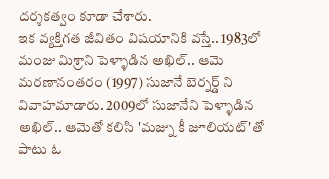దర్శకత్వం కూడా చేశారు.
ఇక వ్యక్తిగత జీవితం విషయానికి వస్తే.. 1983లో మంజు మిశ్రాని పెళ్ళాడిన అఖిల్.. ఆమె మరణానంతరం (1997) సుజానే బెర్నర్డ్ ని వివాహమాడారు. 2009లో సుజానేని పెళ్ళాడిన అఖిల్.. ఆమెతో కలిసి 'మజ్ను కీ జూలియట్'తో పాటు ఓ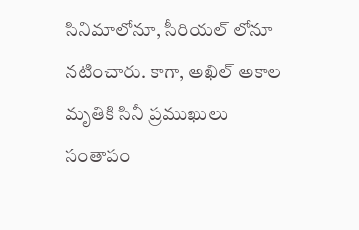సినిమాలోనూ, సీరియల్ లోనూ నటించారు. కాగా, అఖిల్ అకాల మృతికి సినీ ప్రముఖులు సంతాపం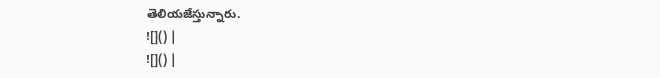తెలియజేస్తున్నారు.
![]() |
![]() |